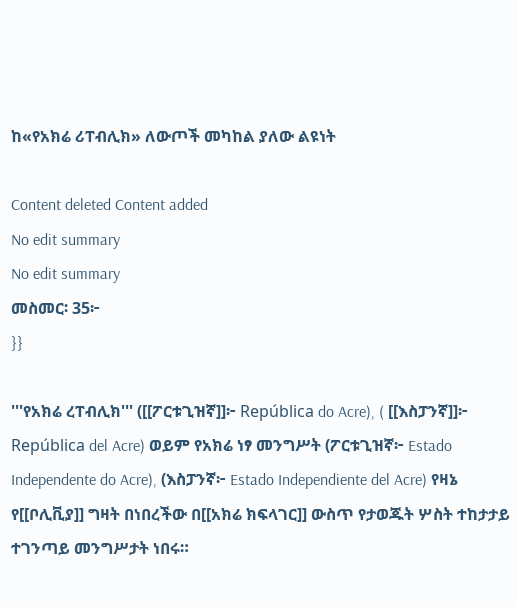ከ«የአክሬ ሪፐብሊክ» ለውጦች መካከል ያለው ልዩነት

Content deleted Content added
No edit summary
No edit summary
መስመር፡ 35፦
}}

'''የአክሬ ረፐብሊክ''' ([[ፖርቱጊዝኛ]]፦ República do Acre), ( [[እስፓንኛ]]፦ República del Acre) ወይም የአክሬ ነፃ መንግሥት (ፖርቱጊዝኛ፦ Estado Independente do Acre), (እስፓንኛ፦ Estado Independiente del Acre) የዛኔ የ[[ቦሊቪያ]] ግዛት በነበረችው በ[[አክሬ ክፍላገር]] ውስጥ የታወጁት ሦስት ተከታታይ ተገንጣይ መንግሥታት ነበሩ።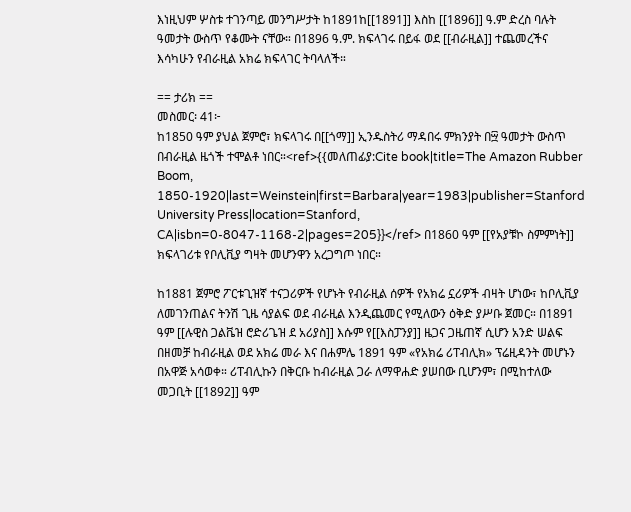እነዚህም ሦስቱ ተገንጣይ መንግሥታት ከ1891ከ[[1891]] እስከ [[1896]] ዓ.ም ድረስ ባሉት ዓመታት ውስጥ የቆሙት ናቸው። በ1896 ዓ.ም. ክፍላገሩ በይፋ ወደ [[ብራዚል]] ተጨመረችና እሳካሁን የብራዚል አክሬ ክፍላገር ትባላለች።

== ታሪክ ==
መስመር፡ 41፦
ከ1850 ዓም ያህል ጀምሮ፣ ክፍላገሩ በ[[ጎማ]] ኢንዱስትሪ ማዳበሩ ምክንያት በ፵ ዓመታት ውስጥ በብራዚል ዜጎች ተሞልቶ ነበር።<ref>{{መለጠፊያ:Cite book|title=The Amazon Rubber Boom, 1850-1920|last=Weinstein|first=Barbara|year=1983|publisher=Stanford University Press|location=Stanford, CA|isbn=0-8047-1168-2|pages=205}}</ref> በ1860 ዓም [[የአያቹኮ ስምምነት]] ክፍላገሪቱ የቦሊቪያ ግዛት መሆንዋን አረጋግጦ ነበር።

ከ1881 ጀምሮ ፖርቱጊዝኛ ተናጋሪዎች የሆኑት የብራዚል ሰዎች የአክሬ ኗሪዎች ብዛት ሆነው፣ ከቦሊቪያ ለመገንጠልና ትንሽ ጊዜ ሳያልፍ ወደ ብራዚል እንዲጨመር የሚለውን ዕቅድ ያሥቡ ጀመር። በ1891 ዓም [[ሉዊስ ጋልቬዝ ሮድሪጌዝ ደ አሪያስ]] እሱም የ[[እስፓንያ]] ዜጋና ጋዜጠኛ ሲሆን አንድ ሠልፍ በዘመቻ ከብራዚል ወደ አክሬ መራ እና በሐምሌ 1891 ዓም «የአክሬ ሪፐብሊክ» ፕሬዚዳንት መሆኑን በአዋጅ አሳወቀ። ሪፐብሊኩን በቅርቡ ከብራዚል ጋራ ለማዋሐድ ያሠበው ቢሆንም፣ በሚከተለው መጋቢት [[1892]] ዓም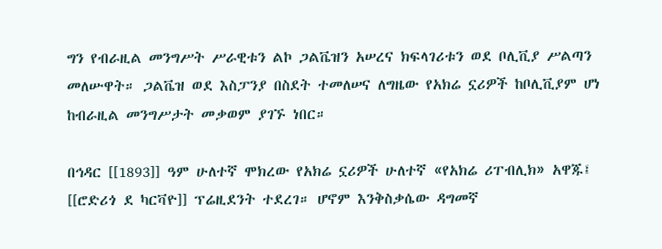ግን የብራዚል መንግሥት ሥራዊቱን ልኮ ጋልቬዝን አሠረና ክፍላገሪቱን ወደ ቦሊቪያ ሥልጣን መለሡዋት። ጋልቬዝ ወደ እስፓንያ በስደት ተመለሠና ለግዜው የአክሬ ኗሪዎች ከቦሊቪያም ሆነ ከብራዚል መንግሥታት መቃወም ያገኙ ነበር።

በኅዳር [[1893]] ዓም ሁለተኛ ሞክረው የአክሬ ኗሪዎች ሁለተኛ «የአክሬ ሪፐብሊክ» አዋጁ፤ [[ሮድሪጎ ደ ካርቫዮ]] ፕሬዚደንት ተደረገ። ሆኖም እንቅስቃሴው ዳግመኛ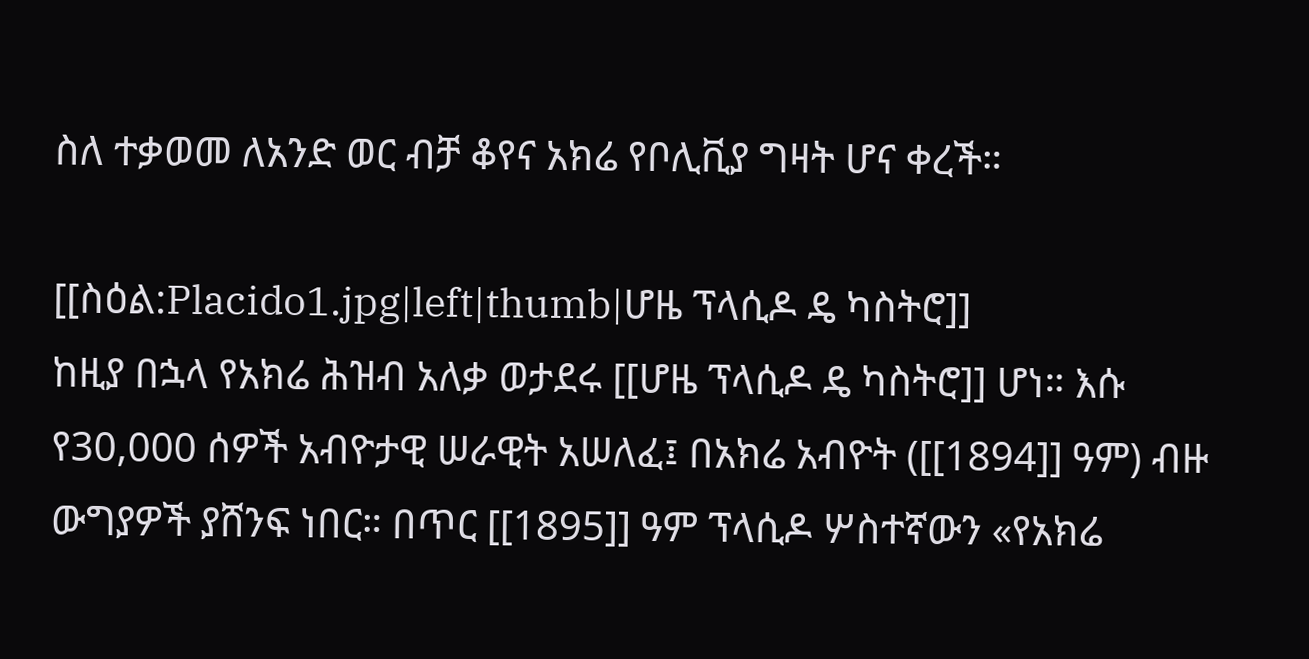ስለ ተቃወመ ለአንድ ወር ብቻ ቆየና አክሬ የቦሊቪያ ግዛት ሆና ቀረች።

[[ስዕል:Placido1.jpg|left|thumb|ሆዜ ፕላሲዶ ዴ ካስትሮ]]
ከዚያ በኋላ የአክሬ ሕዝብ አለቃ ወታደሩ [[ሆዜ ፕላሲዶ ዴ ካስትሮ]] ሆነ። እሱ የ30,000 ሰዎች አብዮታዊ ሠራዊት አሠለፈ፤ በአክሬ አብዮት ([[1894]] ዓም) ብዙ ውግያዎች ያሸንፍ ነበር። በጥር [[1895]] ዓም ፕላሲዶ ሦስተኛውን «የአክሬ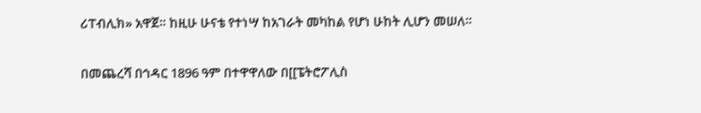ሪፐብሊክ» አዋጀ። ከዚሁ ሁናቴ የተነሣ ከአገራት መካከል የሆነ ሁከት ሊሆን መሠለ።

በመጨረሻ በኅዳር 1896 ዓም በተዋዋለው በ[[ፔትሮፖሊስ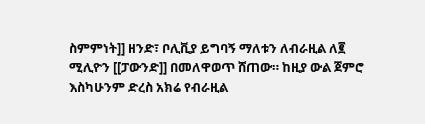ስምምነት]] ዘንድ፣ ቦሊቪያ ይግባኝ ማለቱን ለብራዚል ለ፪ ሚሊዮን [[ፓውንድ]] በመለዋወጥ ሸጠው። ከዚያ ውል ጀምሮ እስካሁንም ድረስ አክሬ የብራዚል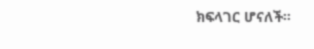ክፍላገር ሆናለች።